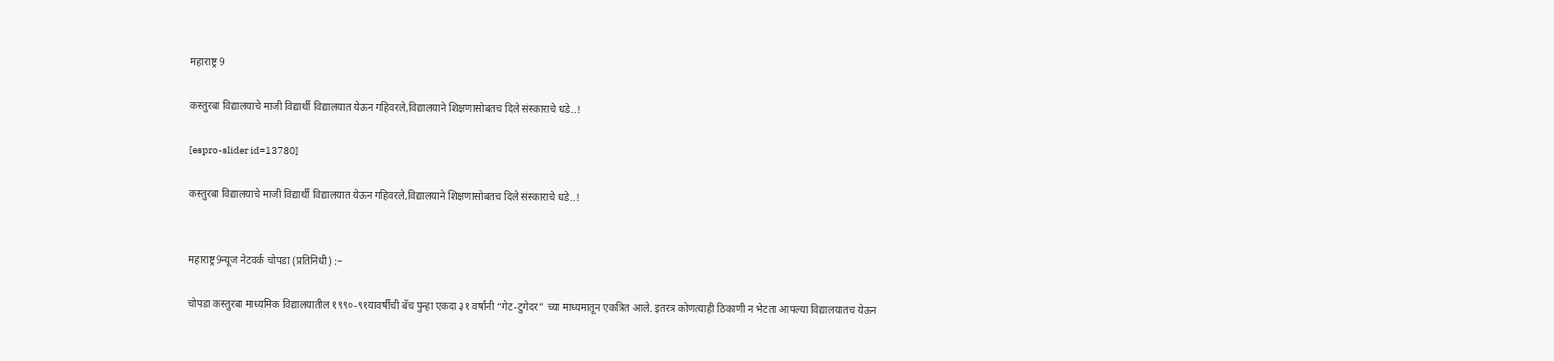महाराष्ट्र 9

कस्तुरबा विद्यालयाचे माजी विद्यार्थी विद्यालयात येऊन गहिवरले,विद्यालयाने शिक्षणासोबतच दिले संस्काराचे धडे..!

[espro-slider id=13780]

कस्तुरबा विद्यालयाचे माजी विद्यार्थी विद्यालयात येऊन गहिवरले,विद्यालयाने शिक्षणासोबतच दिले संस्काराचे धडे..!


महाराष्ट्र9न्यूज नेटवर्क चोपडा (प्रतिनिधी) :–

चोपडा कस्तुरबा माध्यमिक विद्यालयातील १९९०-९१यावर्षीची बॅच पुन्हा एकदा ३१ वर्षांनी “गेट-टुगेदर” च्या माध्यमातून एकत्रित आले. इतरत्र कोणत्याही ठिकाणी न भेटता आपल्या विद्यालयातच येऊन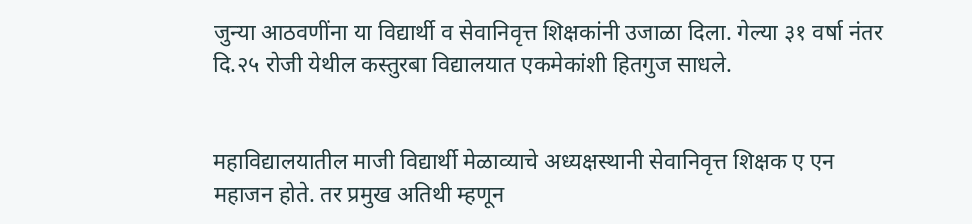जुन्या आठवणींना या विद्यार्थी व सेवानिवृत्त शिक्षकांनी उजाळा दिला. गेल्या ३१ वर्षा नंतर दि.२५ रोजी येथील कस्तुरबा विद्यालयात एकमेकांशी हितगुज साधले.


महाविद्यालयातील माजी विद्यार्थी मेळाव्याचे अध्यक्षस्थानी सेवानिवृत्त शिक्षक ए एन महाजन होते. तर प्रमुख अतिथी म्हणून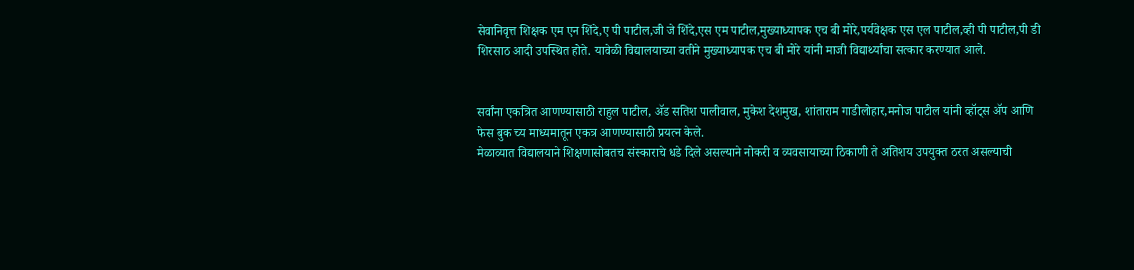सेवानिवृत्त शिक्षक एम एन शिंदे,ए पी पाटील,जी जे शिंदे,एस एम पाटील,मुख्याध्यापक एच बी मोरे,पर्यवेक्षक एस एल पाटील,व्ही पी पाटील,पी डी शिरसाठ आदी उपस्थित होते. यावेळी विद्यालयाच्या वतीने मुख्याध्यापक एच बी मोरे यांनी माजी विद्यार्थ्यांचा सत्कार करण्यात आले.


सर्वांना एकत्रित आणण्यासाठी राहुल पाटील, ॲड सतिश पालीवाल, मुकेश देशमुख, शांताराम गाडीलोहार,मनोज पाटील यांनी व्हॉट्स ॲप आणि फेस बुक च्य माध्यमातून एकत्र आणण्यासाठी प्रयत्न केले.
मेळाव्यात विद्यालयाने शिक्षणासोबतच संस्काराचे धडे दिले असल्याने नोकरी व व्यवसायाच्या ठिकाणी ते अतिशय उपयुक्त ठरत असल्याची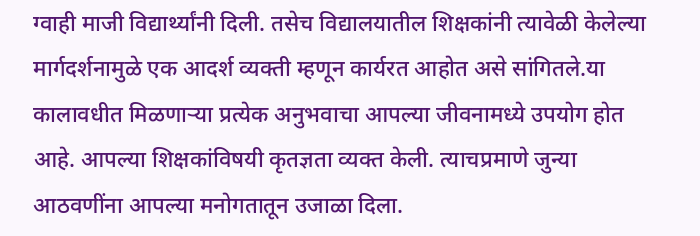ग्वाही माजी विद्यार्थ्यांनी दिली. तसेच विद्यालयातील शिक्षकांनी त्यावेळी केलेल्या मार्गदर्शनामुळे एक आदर्श व्यक्ती म्हणून कार्यरत आहोत असे सांगितले.या कालावधीत मिळणाऱ्या प्रत्येक अनुभवाचा आपल्या जीवनामध्ये उपयोग होत आहे. आपल्या शिक्षकांविषयी कृतज्ञता व्यक्त केली. त्याचप्रमाणे जुन्या आठवणींना आपल्या मनोगतातून उजाळा दिला.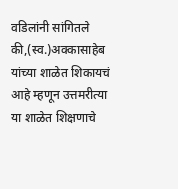वडिलांनी सांगितले की,(स्व.)अक्कासाहेब यांच्या शाळेत शिकायचं आहे म्हणून उत्तमरीत्या या शाळेत शिक्षणाचे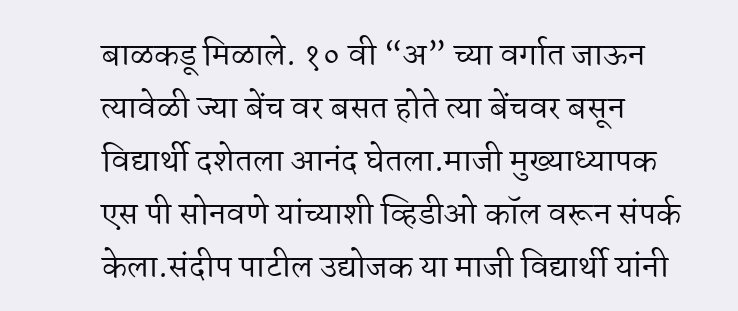बाळकडू मिळाले. १० वी “अ” च्या वर्गात जाऊन त्यावेळी ज्या बेंच वर बसत होते त्या बेंचवर बसून विद्यार्थी दशेतला आनंद घेतला.माजी मुख्याध्यापक एस पी सोनवणे यांच्याशी व्हिडीओ कॉल वरून संपर्क केला.संदीप पाटील उद्योजक या माजी विद्यार्थी यांनी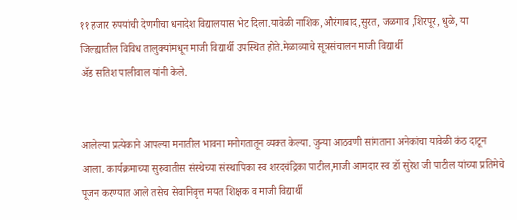११ हजार रुपयांची देणगीचा धनादेश विद्यालयास भेट दिला.यावेळी नाशिक,औरंगाबाद,सुरत, जळगाव ,शिरपूर, धुळे, या जिल्ह्यातील विविध तालुक्यांमधून माजी विद्यार्थी उपस्थित होते.मेळाव्याचे सूत्रसंचालन माजी विद्यार्थी
ॲड सतिश पालीवाल यांनी केले.


आलेल्या प्रत्येकाने आपल्या मनातील भावना मनोगतातून व्यक्त केल्या. जुन्या आठवणी सांगताना अनेकांचा यावेळी कंठ दाटून आला. कार्यक्रमाच्या सुरुवातीस संस्थेच्या संस्थापिका स्व शरदचंद्रिका पाटील,माजी आमदार स्व डॉ सुरेश जी पाटील यांच्या प्रतिमेचे पूजन करण्यात आले तसेच सेवानिवृत्त मयत शिक्षक व माजी विद्यार्थी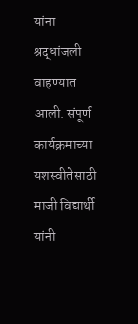यांना श्रद्धांजली वाहण्यात आली. संपूर्ण कार्यक्रमाच्या यशस्वीतेसाठी माजी विद्यार्थी यांनी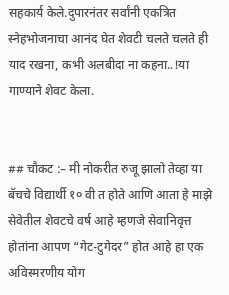सहकार्य केले.दुपारनंतर सर्वांनी एकत्रित स्नेहभोजनाचा आनंद घेत शेवटी चलते चलते ही याद रखना, कभी अलबीदा ना कहना..!या गाण्याने शेवट केला.


## चौकट :– मी नोकरीत रुजू झालो तेव्हा या बॅचचे विद्यार्थी १० वी त होते आणि आता हे माझे सेवेतील शेवटचे वर्ष आहे म्हणजे सेवानिवृत्त होतांना आपण “गेट-टुगेदर” होत आहे हा एक अविस्मरणीय योग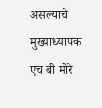असल्याचे मुख्याध्यापक एच बी मोरे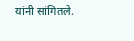यांनी सांगितले.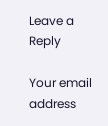Leave a Reply

Your email address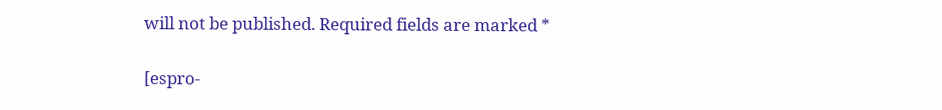will not be published. Required fields are marked *

[espro-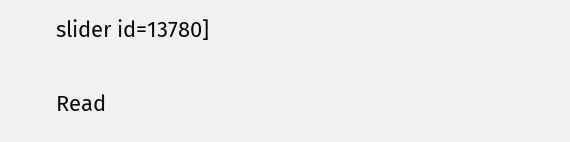slider id=13780]

Read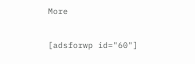More

[adsforwp id="60"]